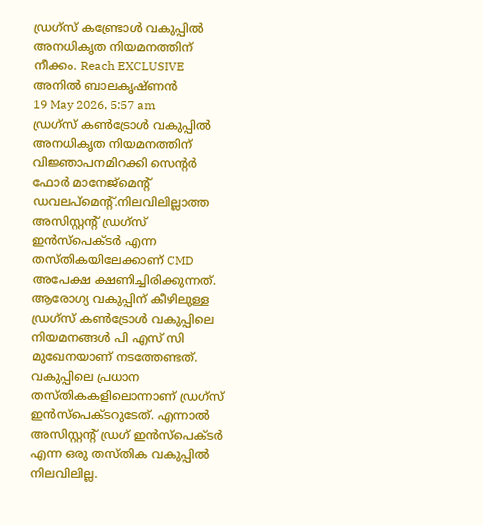ഡ്രഗ്സ് കണ്ട്രോൾ വകുപ്പിൽ അനധികൃത നിയമനത്തിന് നീക്കം. Reach EXCLUSIVE
അനിൽ ബാലകൃഷ്ണൻ
19 May 2026, 5:57 am
ഡ്രഗ്സ് കൺട്രോൾ വകുപ്പിൽ അനധികൃത നിയമനത്തിന് വിജ്ഞാപനമിറക്കി സെന്റർ ഫോർ മാനേജ്മെന്റ് ഡവലപ്മെന്റ്.നിലവിലില്ലാത്ത അസിസ്റ്റന്റ് ഡ്രഗ്സ് ഇൻസ്പെക്ടർ എന്ന തസ്തികയിലേക്കാണ് CMD അപേക്ഷ ക്ഷണിച്ചിരിക്കുന്നത്.
ആരോഗ്യ വകുപ്പിന് കീഴിലുള്ള ഡ്രഗ്സ് കൺട്രോൾ വകുപ്പിലെ നിയമനങ്ങൾ പി എസ് സി മുഖേനയാണ് നടത്തേണ്ടത്. വകുപ്പിലെ പ്രധാന തസ്തികകളിലൊന്നാണ് ഡ്രഗ്സ് ഇൻസ്പെക്ടറുടേത്. എന്നാൽ അസിസ്റ്റന്റ് ഡ്രഗ് ഇൻസ്പെക്ടർ എന്ന ഒരു തസ്തിക വകുപ്പിൽ നിലവിലില്ല.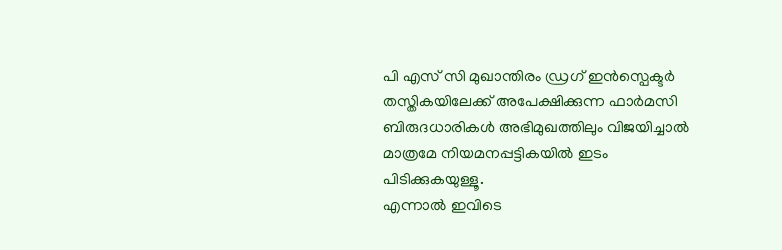പി എസ് സി മുഖാന്തിരം ഡ്രഗ് ഇൻസ്പെക്ടർ തസ്തികയിലേക്ക് അപേക്ഷിക്കുന്ന ഫാർമസി ബിരുദധാരികൾ അഭിമുഖത്തിലും വിജയിച്ചാൽ മാത്രമേ നിയമനപ്പട്ടികയിൽ ഇടം പിടിക്കുകയുള്ളൂ.
എന്നാൽ ഇവിടെ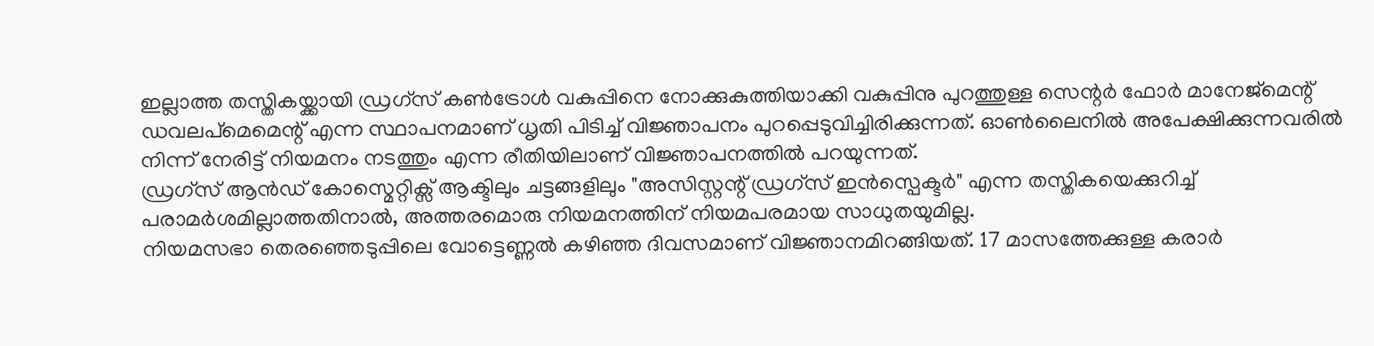ഇല്ലാത്ത തസ്തികയ്ക്കായി ഡ്രഗ്സ് കൺട്രോൾ വകുപ്പിനെ നോക്കുകുത്തിയാക്കി വകുപ്പിനു പുറത്തുള്ള സെന്റർ ഫോർ മാനേജ്മെന്റ് ഡവലപ്മെമെന്റ് എന്ന സ്ഥാപനമാണ് ധൃതി പിടിച്ച് വിജ്ഞാപനം പുറപ്പെടുവിച്ചിരിക്കുന്നത്. ഓൺലൈനിൽ അപേക്ഷിക്കുന്നവരിൽ നിന്ന് നേരിട്ട് നിയമനം നടത്തും എന്ന രീതിയിലാണ് വിജ്ഞാപനത്തിൽ പറയുന്നത്.
ഡ്രഗ്സ് ആൻഡ് കോസ്മെറ്റിക്സ് ആക്ടിലും ചട്ടങ്ങളിലും "അസിസ്റ്റന്റ് ഡ്രഗ്സ് ഇൻസ്പെക്ടർ" എന്ന തസ്തികയെക്കുറിച്ച് പരാമർശമില്ലാത്തതിനാൽ, അത്തരമൊരു നിയമനത്തിന് നിയമപരമായ സാധുതയുമില്ല.
നിയമസഭാ തെരഞ്ഞെടുപ്പിലെ വോട്ടെണ്ണൽ കഴിഞ്ഞ ദിവസമാണ് വിജ്ഞാനമിറങ്ങിയത്. 17 മാസത്തേക്കുള്ള കരാർ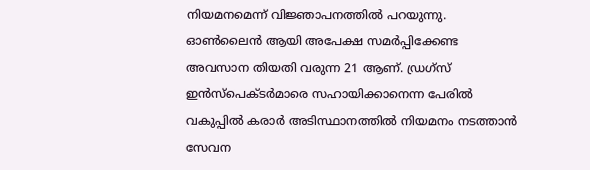നിയമനമെന്ന് വിജ്ഞാപനത്തിൽ പറയുന്നു. ഓൺലൈൻ ആയി അപേക്ഷ സമർപ്പിക്കേണ്ട അവസാന തിയതി വരുന്ന 21 ആണ്. ഡ്രഗ്സ് ഇൻസ്പെക്ടർമാരെ സഹായിക്കാനെന്ന പേരിൽ വകുപ്പിൽ കരാർ അടിസ്ഥാനത്തിൽ നിയമനം നടത്താൻ സേവന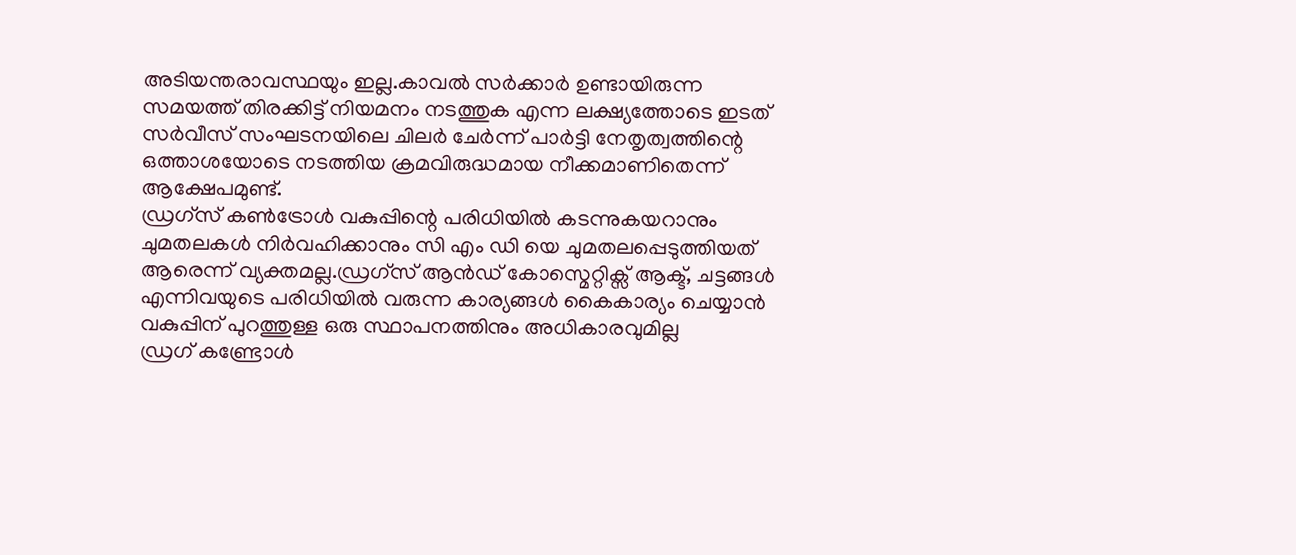അടിയന്തരാവസ്ഥയും ഇല്ല.കാവൽ സർക്കാർ ഉണ്ടായിരുന്ന സമയത്ത് തിരക്കിട്ട് നിയമനം നടത്തുക എന്ന ലക്ഷ്യത്തോടെ ഇടത് സർവീസ് സംഘടനയിലെ ചിലർ ചേർന്ന് പാർട്ടി നേതൃത്വത്തിന്റെ ഒത്താശയോടെ നടത്തിയ ക്രമവിരുദ്ധമായ നീക്കമാണിതെന്ന് ആക്ഷേപമുണ്ട്.
ഡ്രഗ്സ് കൺട്രോൾ വകുപ്പിന്റെ പരിധിയിൽ കടന്നുകയറാനും ചുമതലകൾ നിർവഹിക്കാനും സി എം ഡി യെ ചുമതലപ്പെടുത്തിയത് ആരെന്ന് വ്യക്തമല്ല.ഡ്രഗ്സ് ആൻഡ് കോസ്മെറ്റിക്സ് ആക്ട്, ചട്ടങ്ങൾ എന്നിവയുടെ പരിധിയിൽ വരുന്ന കാര്യങ്ങൾ കൈകാര്യം ചെയ്യാൻ വകുപ്പിന് പുറത്തുള്ള ഒരു സ്ഥാപനത്തിനും അധികാരവുമില്ല
ഡ്രഗ് കണ്ട്രോൾ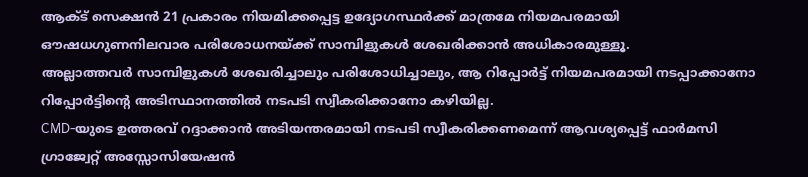ആക്ട് സെക്ഷൻ 21 പ്രകാരം നിയമിക്കപ്പെട്ട ഉദ്യോഗസ്ഥർക്ക് മാത്രമേ നിയമപരമായി ഔഷധഗുണനിലവാര പരിശോധനയ്ക്ക് സാമ്പിളുകൾ ശേഖരിക്കാൻ അധികാരമുള്ളൂ.
അല്ലാത്തവർ സാമ്പിളുകൾ ശേഖരിച്ചാലും പരിശോധിച്ചാലും, ആ റിപ്പോർട്ട് നിയമപരമായി നടപ്പാക്കാനോ റിപ്പോർട്ടിന്റെ അടിസ്ഥാനത്തിൽ നടപടി സ്വീകരിക്കാനോ കഴിയില്ല.
CMD-യുടെ ഉത്തരവ് റദ്ദാക്കാൻ അടിയന്തരമായി നടപടി സ്വീകരിക്കണമെന്ന് ആവശ്യപ്പെട്ട് ഫാർമസി ഗ്രാജ്വേറ്റ് അസ്സോസിയേഷൻ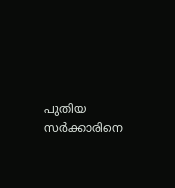പുതിയ സർക്കാരിനെ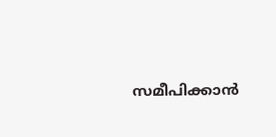സമീപിക്കാൻ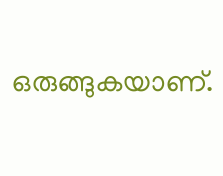ഒരുങ്ങുകയാണ്.